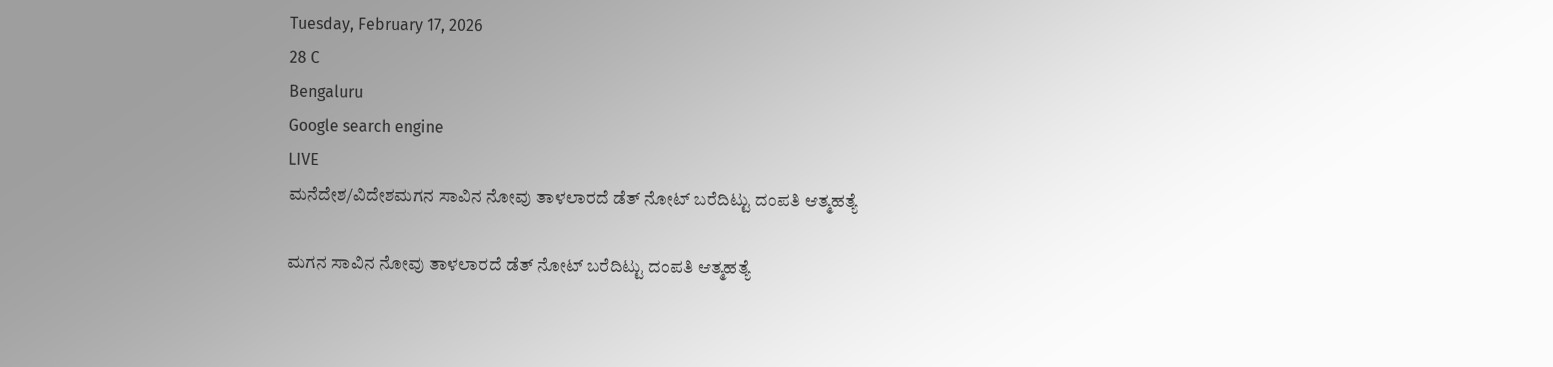Tuesday, February 17, 2026
28 C
Bengaluru
Google search engine
LIVE
ಮನೆದೇಶ/ವಿದೇಶಮಗನ ಸಾವಿನ ನೋವು ತಾಳಲಾರದೆ ಡೆತ್ ನೋಟ್ ಬರೆದಿಟ್ಟು ದಂಪತಿ ಆತ್ಮಹತ್ಯೆ

ಮಗನ ಸಾವಿನ ನೋವು ತಾಳಲಾರದೆ ಡೆತ್ ನೋಟ್ ಬರೆದಿಟ್ಟು ದಂಪತಿ ಆತ್ಮಹತ್ಯೆ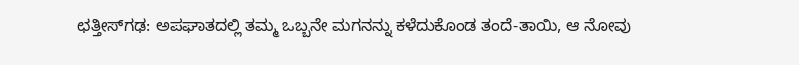ಛತ್ತೀಸ್‌ಗಢ: ಅಪಘಾತದಲ್ಲಿ ತಮ್ಮ ಒಬ್ಬನೇ ಮಗನನ್ನು ಕಳೆದುಕೊಂಡ ತಂದೆ-ತಾಯಿ, ಆ ನೋವು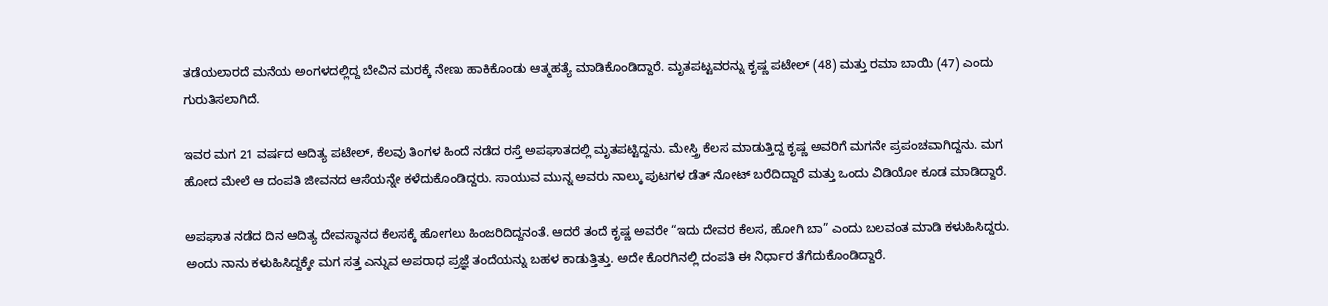ತಡೆಯಲಾರದೆ ಮನೆಯ ಅಂಗಳದಲ್ಲಿದ್ದ ಬೇವಿನ ಮರಕ್ಕೆ ನೇಣು ಹಾಕಿಕೊಂಡು ಆತ್ಮಹತ್ಯೆ ಮಾಡಿಕೊಂಡಿದ್ದಾರೆ. ಮೃತಪಟ್ಟವರನ್ನು ಕೃಷ್ಣ ಪಟೇಲ್ (48) ಮತ್ತು ರಮಾ ಬಾಯಿ (47) ಎಂದು ಗುರುತಿಸಲಾಗಿದೆ.

ಇವರ ಮಗ 21 ವರ್ಷದ ಆದಿತ್ಯ ಪಟೇಲ್, ಕೆಲವು ತಿಂಗಳ ಹಿಂದೆ ನಡೆದ ರಸ್ತೆ ಅಪಘಾತದಲ್ಲಿ ಮೃತಪಟ್ಟಿದ್ದನು. ಮೇಸ್ತ್ರಿ ಕೆಲಸ ಮಾಡುತ್ತಿದ್ದ ಕೃಷ್ಣ ಅವರಿಗೆ ಮಗನೇ ಪ್ರಪಂಚವಾಗಿದ್ದನು. ಮಗ ಹೋದ ಮೇಲೆ ಆ ದಂಪತಿ ಜೀವನದ ಆಸೆಯನ್ನೇ ಕಳೆದುಕೊಂಡಿದ್ದರು. ಸಾಯುವ ಮುನ್ನ ಅವರು ನಾಲ್ಕು ಪುಟಗಳ ಡೆತ್ ನೋಟ್ ಬರೆದಿದ್ದಾರೆ ಮತ್ತು ಒಂದು ವಿಡಿಯೋ ಕೂಡ ಮಾಡಿದ್ದಾರೆ.

ಅಪಘಾತ ನಡೆದ ದಿನ ಆದಿತ್ಯ ದೇವಸ್ಥಾನದ ಕೆಲಸಕ್ಕೆ ಹೋಗಲು ಹಿಂಜರಿದಿದ್ದನಂತೆ. ಆದರೆ ತಂದೆ ಕೃಷ್ಣ ಅವರೇ “ಇದು ದೇವರ ಕೆಲಸ, ಹೋಗಿ ಬಾ” ಎಂದು ಬಲವಂತ ಮಾಡಿ ಕಳುಹಿಸಿದ್ದರು. ಅಂದು ನಾನು ಕಳುಹಿಸಿದ್ದಕ್ಕೇ ಮಗ ಸತ್ತ ಎನ್ನುವ ಅಪರಾಧ ಪ್ರಜ್ಞೆ ತಂದೆಯನ್ನು ಬಹಳ ಕಾಡುತ್ತಿತ್ತು. ಅದೇ ಕೊರಗಿನಲ್ಲಿ ದಂಪತಿ ಈ ನಿರ್ಧಾರ ತೆಗೆದುಕೊಂಡಿದ್ದಾರೆ.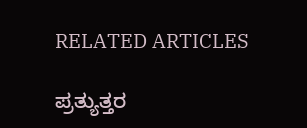RELATED ARTICLES

ಪ್ರತ್ಯುತ್ತರ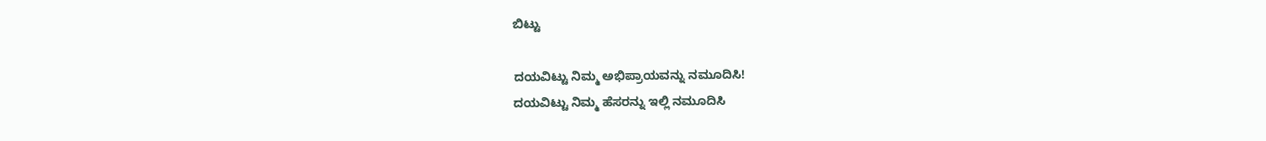ಬಿಟ್ಟು

ದಯವಿಟ್ಟು ನಿಮ್ಮ ಅಭಿಪ್ರಾಯವನ್ನು ನಮೂದಿಸಿ!
ದಯವಿಟ್ಟು ನಿಮ್ಮ ಹೆಸರನ್ನು ಇಲ್ಲಿ ನಮೂದಿಸಿ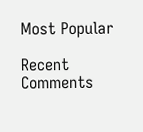Most Popular

Recent Comments